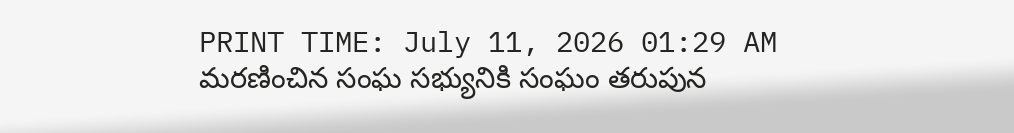PRINT TIME: July 11, 2026 01:29 AM
మరణించిన సంఘ సభ్యునికి సంఘం తరుపున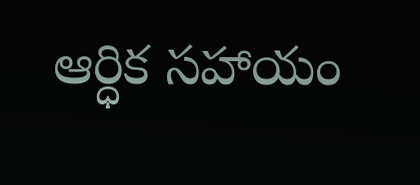ఆర్ధిక సహాయం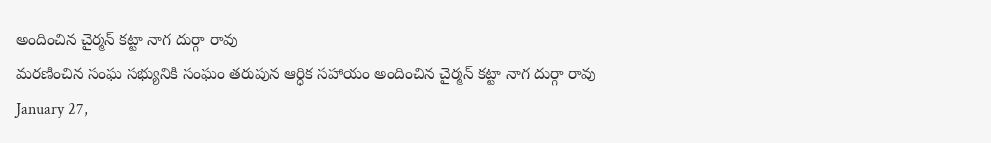అందించిన చైర్మన్ కట్టా నాగ దుర్గా రావు
మరణించిన సంఘ సభ్యునికి సంఘం తరుపున ఆర్ధిక సహాయం అందించిన చైర్మన్ కట్టా నాగ దుర్గా రావు
January 27,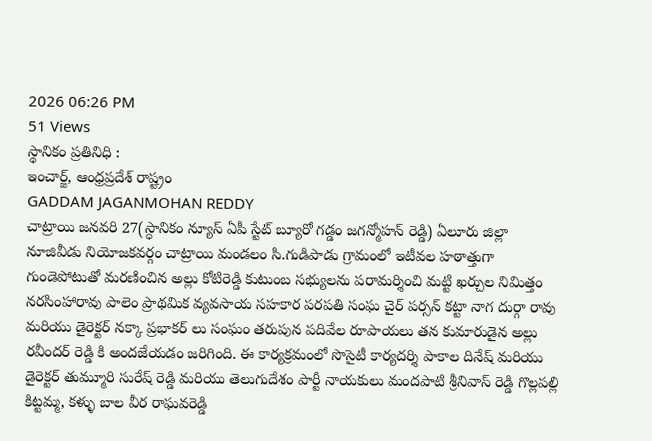2026 06:26 PM
51 Views
స్థానికం ప్రతినిధి :
ఇంచార్జ్, ఆంధ్రప్రదేశ్ రాష్ట్రం
GADDAM JAGANMOHAN REDDY
చాట్రాయి జనవరి 27(స్ధానికం న్యూస్ ఏపీ స్టేట్ బ్యూరో గడ్డం జగన్మోహన్ రెడ్డి) ఏలూరు జిల్లా నూజివీడు నియోజకవర్గం చాట్రాయి మండలం సి.గుడిపాడు గ్రామంలో ఇటీవల హఠాత్తుగా గుండెపోటుతో మరణించిన అల్లు కోటిరెడ్డి కుటుంబ సభ్యులను పరామర్శించి మట్టి ఖర్చుల నిమిత్తం నరసింహారావు పాలెం ప్రాథమిక వ్యవసాయ సహకార పరపతి సంఘ చైర్ పర్సన్ కట్టా నాగ దుర్గా రావు మరియు డైరెక్టర్ నక్కా ప్రభాకర్ లు సంఘం తరుపున పదివేల రూపాయలు తన కుమారుడైన అల్లు రవీందర్ రెడ్డి కి అందజేయడం జరిగింది. ఈ కార్యక్రమంలో సొసైటీ కార్యదర్శి పాకాల దినేష్ మరియు డైరెక్టర్ తుమ్మూరి సురేష్ రెడ్డి మరియు తెలుగుదేశం పార్టీ నాయకులు మందపాటి శ్రీనివాస్ రెడ్డి గొల్లపల్లి కిట్టమ్మ, కళ్ళు బాల వీర రాఘవరెడ్డి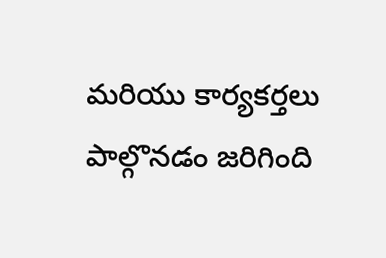మరియు కార్యకర్తలు పాల్గొనడం జరిగింది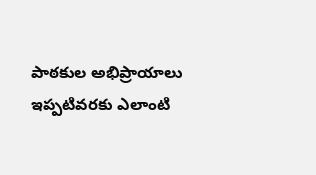పాఠకుల అభిప్రాయాలు
ఇప్పటివరకు ఎలాంటి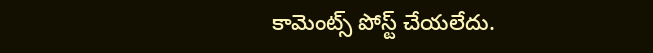కామెంట్స్ పోస్ట్ చేయలేదు.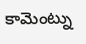కామెంట్ను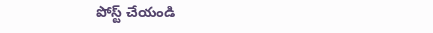పోస్ట్ చేయండి